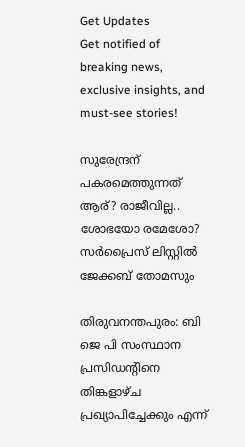Get Updates
Get notified of breaking news, exclusive insights, and must-see stories!

സുരേന്ദ്രന് പകരമെത്തുന്നത് ആര്? രാജീവില്ല.. ശോഭയോ രമേശോ? സര്‍പ്രൈസ് ലിസ്റ്റില്‍ ജേക്കബ് തോമസും

തിരുവനന്തപുരം: ബി ജെ പി സംസ്ഥാന പ്രസിഡന്റിനെ തിങ്കളാഴ്ച പ്രഖ്യാപിച്ചേക്കും എന്ന്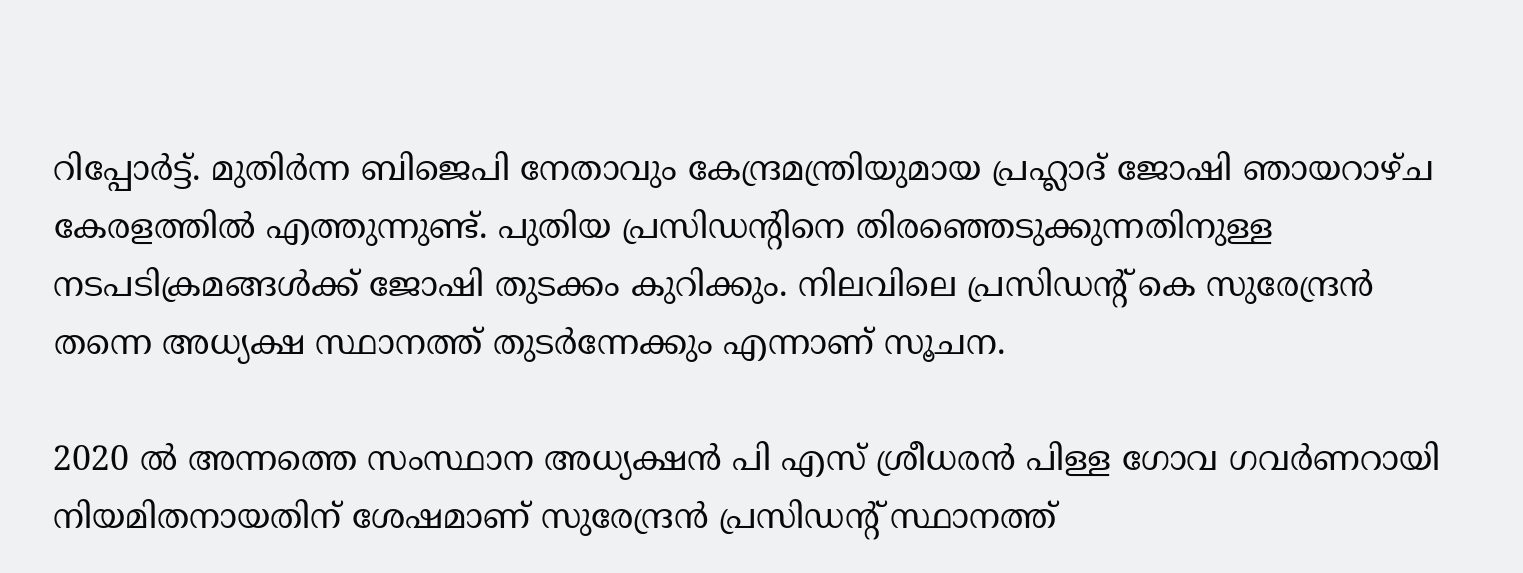റിപ്പോര്‍ട്ട്. മുതിര്‍ന്ന ബിജെപി നേതാവും കേന്ദ്രമന്ത്രിയുമായ പ്രഹ്ലാദ് ജോഷി ഞായറാഴ്ച കേരളത്തില്‍ എത്തുന്നുണ്ട്. പുതിയ പ്രസിഡന്റിനെ തിരഞ്ഞെടുക്കുന്നതിനുള്ള നടപടിക്രമങ്ങള്‍ക്ക് ജോഷി തുടക്കം കുറിക്കും. നിലവിലെ പ്രസിഡന്റ് കെ സുരേന്ദ്രന്‍ തന്നെ അധ്യക്ഷ സ്ഥാനത്ത് തുടര്‍ന്നേക്കും എന്നാണ് സൂചന.

2020 ല്‍ അന്നത്തെ സംസ്ഥാന അധ്യക്ഷന്‍ പി എസ് ശ്രീധരന്‍ പിള്ള ഗോവ ഗവര്‍ണറായി നിയമിതനായതിന് ശേഷമാണ് സുരേന്ദ്രന്‍ പ്രസിഡന്റ് സ്ഥാനത്ത്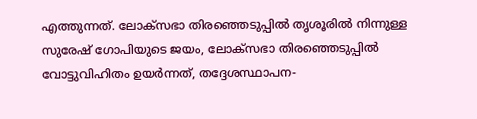എത്തുന്നത്. ലോക്‌സഭാ തിരഞ്ഞെടുപ്പില്‍ തൃശൂരില്‍ നിന്നുള്ള സുരേഷ് ഗോപിയുടെ ജയം, ലോക്സഭാ തിരഞ്ഞെടുപ്പില്‍ വോട്ടുവിഹിതം ഉയര്‍ന്നത്, തദ്ദേശസ്ഥാപന-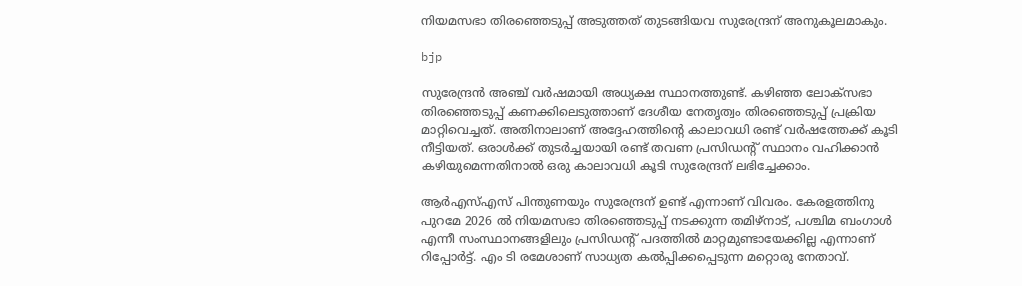നിയമസഭാ തിരഞ്ഞെടുപ്പ് അടുത്തത് തുടങ്ങിയവ സുരേന്ദ്രന് അനുകൂലമാകും.

bjp

സുരേന്ദ്രന്‍ അഞ്ച് വര്‍ഷമായി അധ്യക്ഷ സ്ഥാനത്തുണ്ട്. കഴിഞ്ഞ ലോക്‌സഭാ തിരഞ്ഞെടുപ്പ് കണക്കിലെടുത്താണ് ദേശീയ നേതൃത്വം തിരഞ്ഞെടുപ്പ് പ്രക്രിയ മാറ്റിവെച്ചത്. അതിനാലാണ് അദ്ദേഹത്തിന്റെ കാലാവധി രണ്ട് വര്‍ഷത്തേക്ക് കൂടി നീട്ടിയത്. ഒരാള്‍ക്ക് തുടര്‍ച്ചയായി രണ്ട് തവണ പ്രസിഡന്റ് സ്ഥാനം വഹിക്കാന്‍ കഴിയുമെന്നതിനാല്‍ ഒരു കാലാവധി കൂടി സുരേന്ദ്രന് ലഭിച്ചേക്കാം.

ആര്‍എസ്എസ് പിന്തുണയും സുരേന്ദ്രന് ഉണ്ട് എന്നാണ് വിവരം. കേരളത്തിനു പുറമേ 2026 ല്‍ നിയമസഭാ തിരഞ്ഞെടുപ്പ് നടക്കുന്ന തമിഴ്‌നാട്, പശ്ചിമ ബംഗാള്‍ എന്നീ സംസ്ഥാനങ്ങളിലും പ്രസിഡന്റ് പദത്തില്‍ മാറ്റമുണ്ടായേക്കില്ല എന്നാണ് റിപ്പോര്‍ട്ട്. എം ടി രമേശാണ് സാധ്യത കല്‍പ്പിക്കപ്പെടുന്ന മറ്റൊരു നേതാവ്.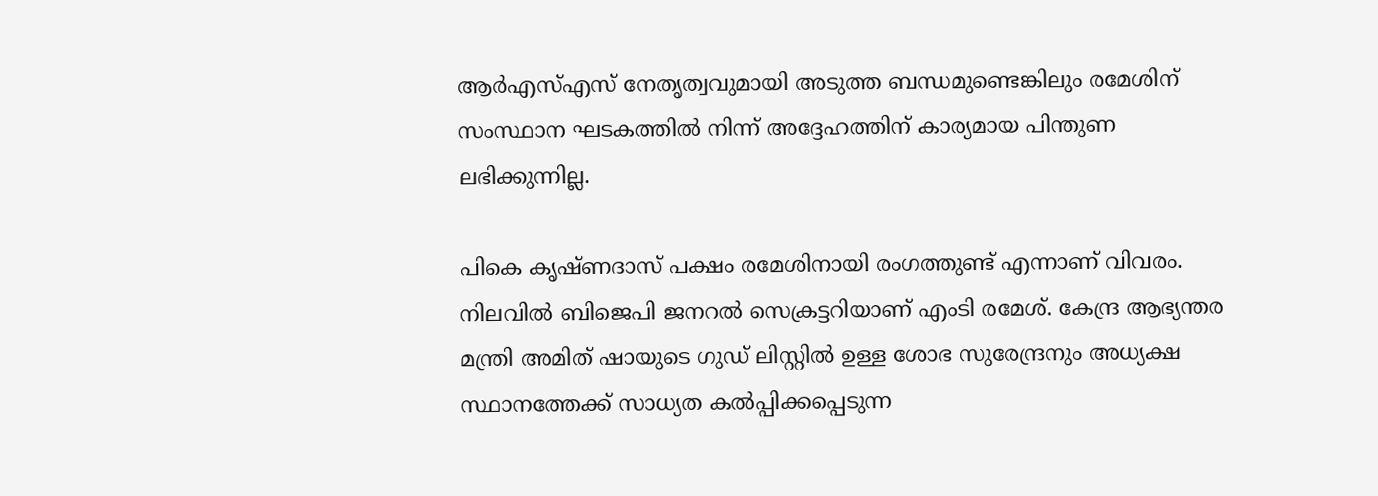ആര്‍എസ്എസ് നേതൃത്വവുമായി അടുത്ത ബന്ധമുണ്ടെങ്കിലും രമേശിന് സംസ്ഥാന ഘടകത്തില്‍ നിന്ന് അദ്ദേഹത്തിന് കാര്യമായ പിന്തുണ ലഭിക്കുന്നില്ല.

പികെ കൃഷ്ണദാസ് പക്ഷം രമേശിനായി രംഗത്തുണ്ട് എന്നാണ് വിവരം. നിലവില്‍ ബിജെപി ജനറല്‍ സെക്രട്ടറിയാണ് എംടി രമേശ്. കേന്ദ്ര ആഭ്യന്തര മന്ത്രി അമിത് ഷായുടെ ഗുഡ് ലിസ്റ്റില്‍ ഉള്ള ശോഭ സുരേന്ദ്രനും അധ്യക്ഷ സ്ഥാനത്തേക്ക് സാധ്യത കല്‍പ്പിക്കപ്പെടുന്ന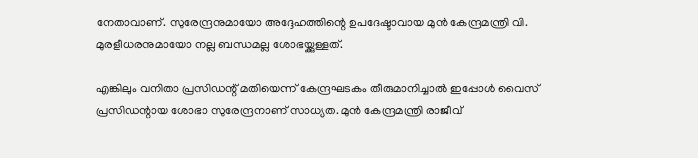നേതാവാണ്. സുരേന്ദ്രനുമായോ അദ്ദേഹത്തിന്റെ ഉപദേഷ്ടാവായ മുന്‍ കേന്ദ്രമന്ത്രി വി. മുരളീധരനുമായോ നല്ല ബന്ധമല്ല ശോഭയ്ക്കുള്ളത്.

എങ്കിലും വനിതാ പ്രസിഡന്റ് മതിയെന്ന് കേന്ദ്രഘടകം തീരുമാനിച്ചാല്‍ ഇപ്പോള്‍ വൈസ് പ്രസിഡന്റായ ശോഭാ സുരേന്ദ്രനാണ് സാധ്യത. മുന്‍ കേന്ദ്രമന്ത്രി രാജീവ്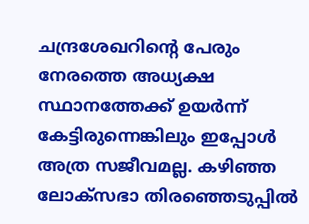ചന്ദ്രശേഖറിന്റെ പേരും നേരത്തെ അധ്യക്ഷ സ്ഥാനത്തേക്ക് ഉയര്‍ന്ന് കേട്ടിരുന്നെങ്കിലും ഇപ്പോള്‍ അത്ര സജീവമല്ല. കഴിഞ്ഞ ലോക്സഭാ തിരഞ്ഞെടുപ്പില്‍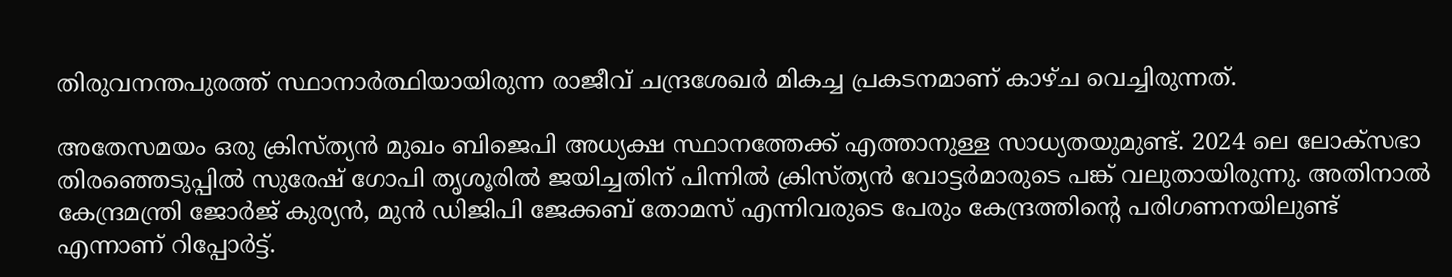തിരുവനന്തപുരത്ത് സ്ഥാനാര്‍ത്ഥിയായിരുന്ന രാജീവ് ചന്ദ്രശേഖര്‍ മികച്ച പ്രകടനമാണ് കാഴ്ച വെച്ചിരുന്നത്.

അതേസമയം ഒരു ക്രിസ്ത്യന്‍ മുഖം ബിജെപി അധ്യക്ഷ സ്ഥാനത്തേക്ക് എത്താനുള്ള സാധ്യതയുമുണ്ട്. 2024 ലെ ലോക്സഭാ തിരഞ്ഞെടുപ്പില്‍ സുരേഷ് ഗോപി തൃശൂരില്‍ ജയിച്ചതിന് പിന്നില്‍ ക്രിസ്ത്യന്‍ വോട്ടര്‍മാരുടെ പങ്ക് വലുതായിരുന്നു. അതിനാല്‍ കേന്ദ്രമന്ത്രി ജോര്‍ജ് കുര്യന്‍, മുന്‍ ഡിജിപി ജേക്കബ് തോമസ് എന്നിവരുടെ പേരും കേന്ദ്രത്തിന്റെ പരിഗണനയിലുണ്ട് എന്നാണ് റിപ്പോര്‍ട്ട്.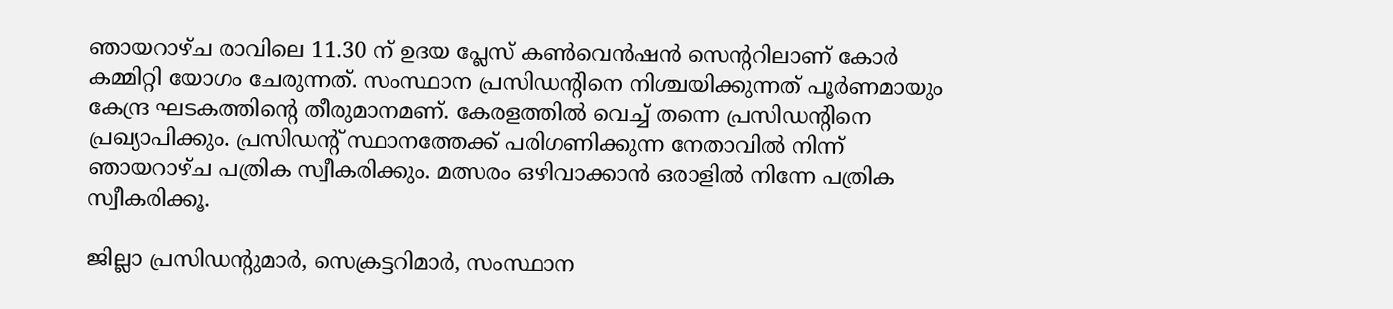ഞായറാഴ്ച രാവിലെ 11.30 ന് ഉദയ പ്ലേസ് കണ്‍വെന്‍ഷന്‍ സെന്ററിലാണ് കോര്‍ കമ്മിറ്റി യോഗം ചേരുന്നത്. സംസ്ഥാന പ്രസിഡന്റിനെ നിശ്ചയിക്കുന്നത് പൂര്‍ണമായും കേന്ദ്ര ഘടകത്തിന്റെ തീരുമാനമണ്. കേരളത്തില്‍ വെച്ച് തന്നെ പ്രസിഡന്റിനെ പ്രഖ്യാപിക്കും. പ്രസിഡന്റ് സ്ഥാനത്തേക്ക് പരിഗണിക്കുന്ന നേതാവില്‍ നിന്ന് ഞായറാഴ്ച പത്രിക സ്വീകരിക്കും. മത്സരം ഒഴിവാക്കാന്‍ ഒരാളില്‍ നിന്നേ പത്രിക സ്വീകരിക്കൂ.

ജില്ലാ പ്രസിഡന്റുമാര്‍, സെക്രട്ടറിമാര്‍, സംസ്ഥാന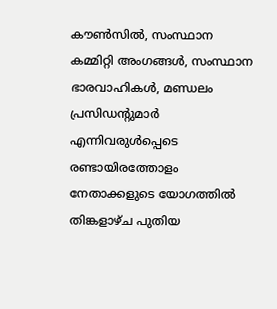കൗണ്‍സില്‍, സംസ്ഥാന കമ്മിറ്റി അംഗങ്ങള്‍, സംസ്ഥാന ഭാരവാഹികള്‍, മണ്ഡലം പ്രസിഡന്റുമാര്‍ എന്നിവരുള്‍പ്പെടെ രണ്ടായിരത്തോളം നേതാക്കളുടെ യോഗത്തില്‍ തിങ്കളാഴ്ച പുതിയ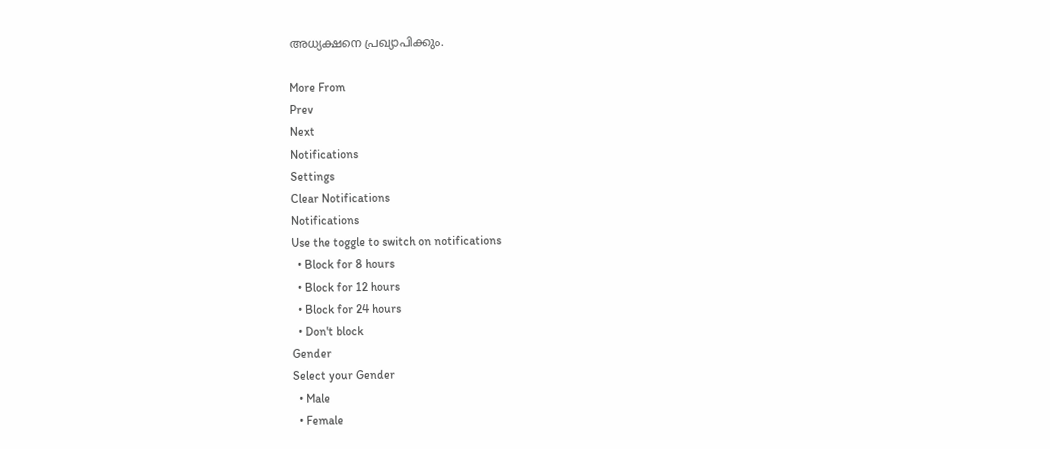അധ്യക്ഷനെ പ്രഖ്യാപിക്കും.

More From
Prev
Next
Notifications
Settings
Clear Notifications
Notifications
Use the toggle to switch on notifications
  • Block for 8 hours
  • Block for 12 hours
  • Block for 24 hours
  • Don't block
Gender
Select your Gender
  • Male
  • Female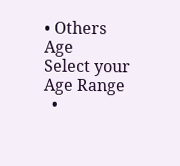• Others
Age
Select your Age Range
  •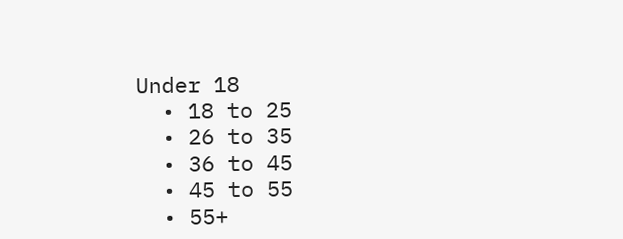Under 18
  • 18 to 25
  • 26 to 35
  • 36 to 45
  • 45 to 55
  • 55+